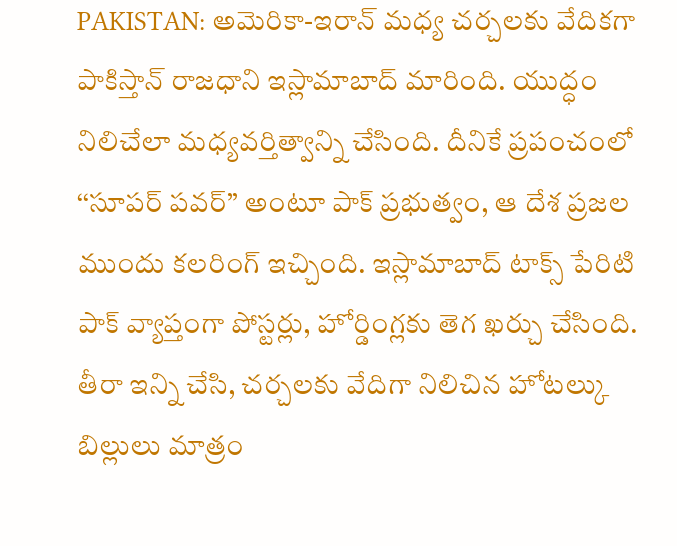PAKISTAN: అమెరికా-ఇరాన్ మధ్య చర్చలకు వేదికగా పాకిస్తాన్ రాజధాని ఇస్లామాబాద్ మారింది. యుద్ధం నిలిచేలా మధ్యవర్తిత్వాన్ని చేసింది. దీనికే ప్రపంచంలో ‘‘సూపర్ పవర్’’ అంటూ పాక్ ప్రభుత్వం, ఆ దేశ ప్రజల ముందు కలరింగ్ ఇచ్చింది. ఇస్లామాబాద్ టాక్స్ పేరిటి పాక్ వ్యాప్తంగా పోస్టర్లు, హోర్డింగ్లకు తెగ ఖర్చు చేసింది. తీరా ఇన్ని చేసి, చర్చలకు వేదిగా నిలిచిన హోటల్కు బిల్లులు మాత్రం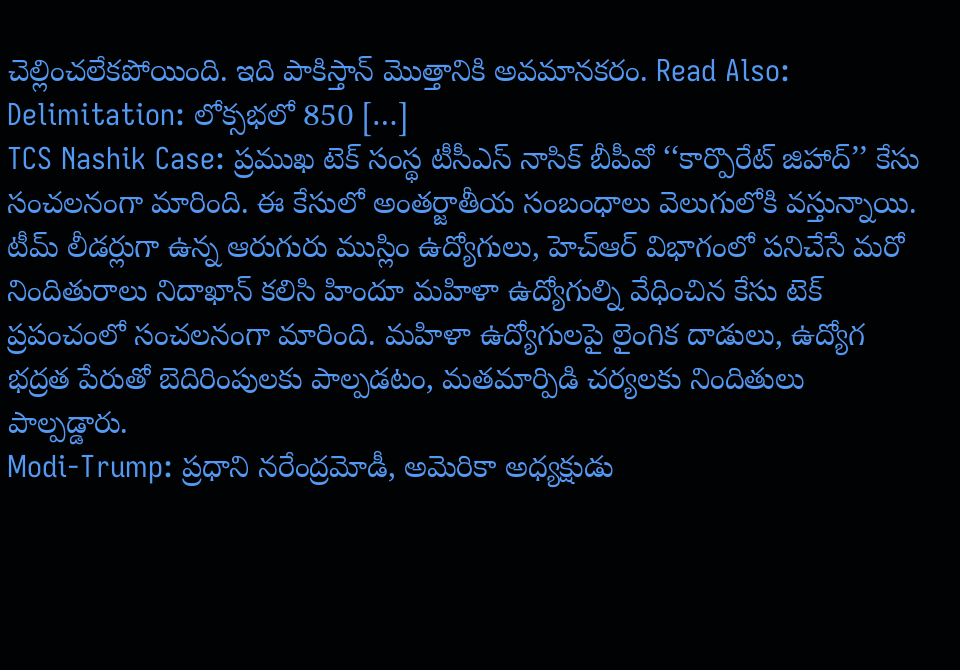చెల్లించలేకపోయింది. ఇది పాకిస్తాన్ మొత్తానికి అవమానకరం. Read Also: Delimitation: లోక్సభలో 850 […]
TCS Nashik Case: ప్రముఖ టెక్ సంస్థ టీసీఎస్ నాసిక్ బీపీవో ‘‘కార్పొరేట్ జిహాద్’’ కేసు సంచలనంగా మారింది. ఈ కేసులో అంతర్జాతీయ సంబంధాలు వెలుగులోకి వస్తున్నాయి. టీమ్ లీడర్లుగా ఉన్న ఆరుగురు ముస్లిం ఉద్యోగులు, హెచ్ఆర్ విభాగంలో పనిచేసే మరో నిందితురాలు నిదాఖాన్ కలిసి హిందూ మహిళా ఉద్యోగుల్ని వేధించిన కేసు టెక్ ప్రపంచంలో సంచలనంగా మారింది. మహిళా ఉద్యోగులపై లైంగిక దాడులు, ఉద్యోగ భద్రత పేరుతో బెదిరింపులకు పాల్పడటం, మతమార్పిడి చర్యలకు నిందితులు పాల్పడ్డారు.
Modi-Trump: ప్రధాని నరేంద్రమోడీ, అమెరికా అధ్యక్షుడు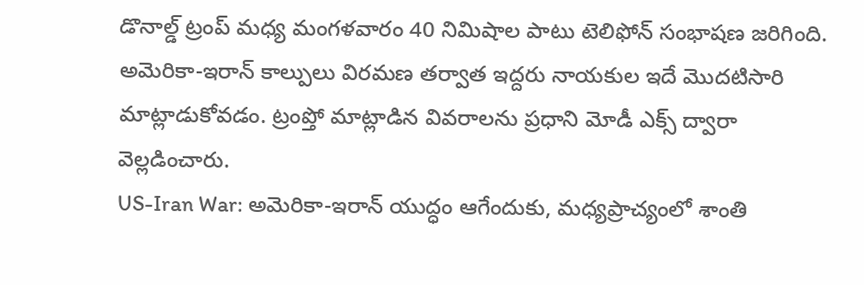డొనాల్డ్ ట్రంప్ మధ్య మంగళవారం 40 నిమిషాల పాటు టెలిఫోన్ సంభాషణ జరిగింది. అమెరికా-ఇరాన్ కాల్పులు విరమణ తర్వాత ఇద్దరు నాయకుల ఇదే మొదటిసారి మాట్లాడుకోవడం. ట్రంప్తో మాట్లాడిన వివరాలను ప్రధాని మోడీ ఎక్స్ ద్వారా వెల్లడించారు.
US-Iran War: అమెరికా-ఇరాన్ యుద్ధం ఆగేందుకు, మధ్యప్రాచ్యంలో శాంతి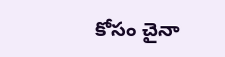కోసం చైనా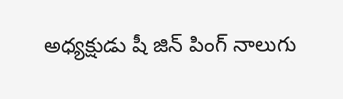అధ్యక్షుడు షీ జిన్ పింగ్ నాలుగు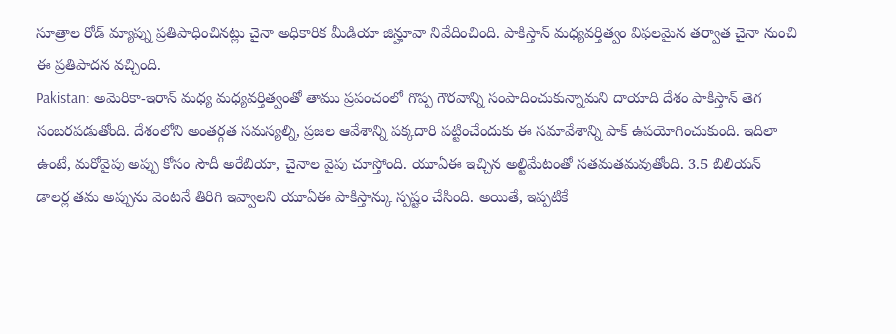సూత్రాల రోడ్ మ్యాప్ను ప్రతిపాధించినట్లు చైనా అధికారిక మీడియా జిన్హూవా నివేదించింది. పాకిస్తాన్ మధ్యవర్తిత్వం విఫలమైన తర్వాత చైనా నుంచి ఈ ప్రతిపాదన వచ్చింది.
Pakistan: అమెరికా-ఇరాన్ మధ్య మధ్యవర్తిత్వంతో తాము ప్రపంచంలో గొప్ప గౌరవాన్ని సంపాదించుకున్నామని దాయాది దేశం పాకిస్తాన్ తెగ సంబరపడుతోంది. దేశంలోని అంతర్గత సమస్యల్ని, ప్రజల ఆవేశాన్ని పక్కదారి పట్టించేందుకు ఈ సమావేశాన్ని పాక్ ఉపయోగించుకుంది. ఇదిలా ఉంటే, మరోవైపు అప్పు కోసం సౌదీ అరేబియా, చైనాల వైపు చూస్తోంది. యూఏఈ ఇచ్చిన అల్టిమేటంతో సతమతమవుతోంది. 3.5 బిలియన్ డాలర్ల తమ అప్పును వెంటనే తిరిగి ఇవ్వాలని యూఏఈ పాకిస్తాన్కు స్పష్టం చేసింది. అయితే, ఇప్పటికే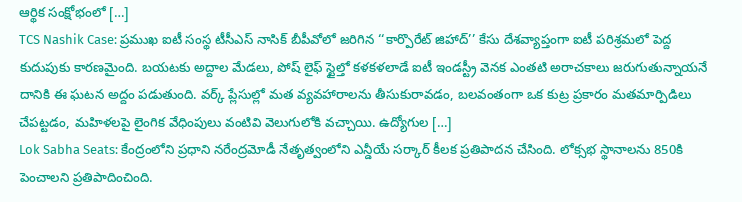ఆర్థిక సంక్షోభంలో […]
TCS Nashik Case: ప్రముఖ ఐటీ సంస్థ టీసీఎస్ నాసిక్ బీపీవోలో జరిగిన ‘‘కార్పొరేట్ జిహాద్’’ కేసు దేశవ్యాప్తంగా ఐటీ పరిశ్రమలో పెద్ద కుదుపుకు కారణమైంది. బయటకు అద్దాల మేడలు, పోష్ లైఫ్ స్టైల్తో కళకళలాడే ఐటీ ఇండస్ట్రీ వెనక ఎంతటి అరాచకాలు జరుగుతున్నాయనే దానికి ఈ ఘటన అద్దం పడుతుంది. వర్క్ ప్లేసుల్లో మత వ్యవహారాలను తీసుకురావడం, బలవంతంగా ఒక కుట్ర ప్రకారం మతమార్పిడిలు చేపట్టడం, మహిళలపై లైంగిక వేధింపులు వంటివి వెలుగులోకి వచ్చాయి. ఉద్యోగుల […]
Lok Sabha Seats: కేంద్రంలోని ప్రధాని నరేంద్రమోడీ నేతృత్వంలోని ఎన్డీయే సర్కార్ కీలక ప్రతిపాదన చేసింది. లోక్సభ స్థానాలను 850కి పెంచాలని ప్రతిపాదించింది.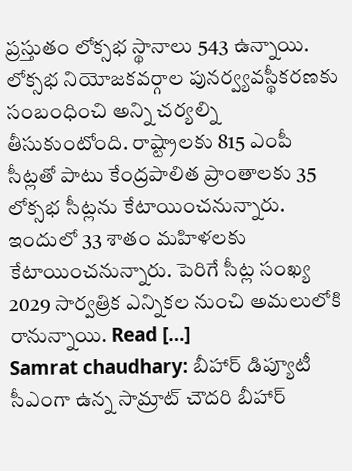ప్రస్తుతం లోక్సభ స్థానాలు 543 ఉన్నాయి. లోక్సభ నియోజకవర్గాల పునర్వ్యవస్థీకరణకు సంబంధించి అన్ని చర్యల్ని తీసుకుంటోంది. రాష్ట్రాలకు 815 ఎంపీ సీట్లతో పాటు కేంద్రపాలిత ప్రాంతాలకు 35 లోక్సభ సీట్లను కేటాయించనున్నారు. ఇందులో 33 శాతం మహిళలకు కేటాయించనున్నారు. పెరిగే సీట్ల సంఖ్య 2029 సార్వత్రిక ఎన్నికల నుంచి అమలులోకి రానున్నాయి. Read […]
Samrat chaudhary: బీహార్ డిప్యూటీ సీఎంగా ఉన్న సామ్రాట్ చౌదరి బీహార్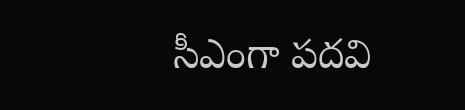సీఎంగా పదవి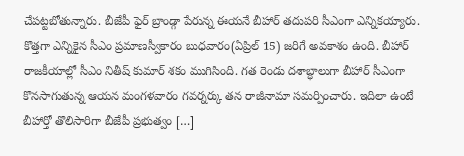చేపట్టబోతున్నారు. బీజేపీ ఫైర్ బ్రాండ్గా పేరున్న ఈయనే బీహార్ తదుపరి సీఎంగా ఎన్నికయ్యారు. కొత్తగా ఎన్నికైన సీఎం ప్రమాణస్వీకారం బుధవారం(ఏప్రిల్ 15) జరిగే అవకాశం ఉంది. బీహార్ రాజకీయాల్లో సీఎం నితీష్ కుమార్ శకం ముగిసింది. గత రెండు దశాబ్ధాలుగా బీహార్ సీఎంగా కొనసాగుతున్న ఆయన మంగళవారం గవర్నర్కు తన రాజీనామా సమర్పించారు. ఇదిలా ఉంటే బీహార్తో తొలిసారిగా బీజేపీ ప్రభుత్వం […]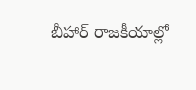బీహార్ రాజకీయాల్లో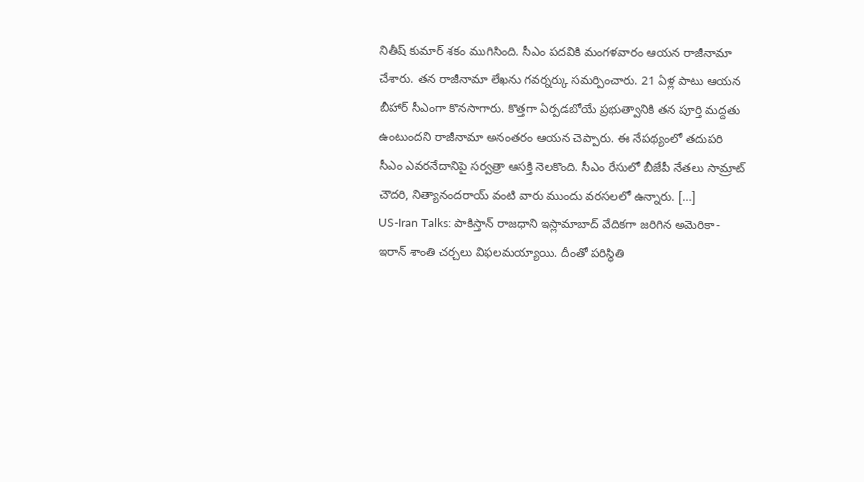నితీష్ కుమార్ శకం ముగిసింది. సీఎం పదవికి మంగళవారం ఆయన రాజీనామా చేశారు. తన రాజీనామా లేఖను గవర్నర్కు సమర్పించారు. 21 ఏళ్ల పాటు ఆయన బీహార్ సీఎంగా కొనసాగారు. కొత్తగా ఏర్పడబోయే ప్రభుత్వానికి తన పూర్తి మద్దతు ఉంటుందని రాజీనామా అనంతరం ఆయన చెప్పారు. ఈ నేపథ్యంలో తదుపరి సీఎం ఎవరనేదానిపై సర్వత్రా ఆసక్తి నెలకొంది. సీఎం రేసులో బీజేపీ నేతలు సామ్రాట్ చౌదరి, నిత్యానందరాయ్ వంటి వారు ముందు వరసలలో ఉన్నారు. […]
US-Iran Talks: పాకిస్తాన్ రాజధాని ఇస్లామాబాద్ వేదికగా జరిగిన అమెరికా-ఇరాన్ శాంతి చర్చలు విఫలమయ్యాయి. దీంతో పరిస్థితి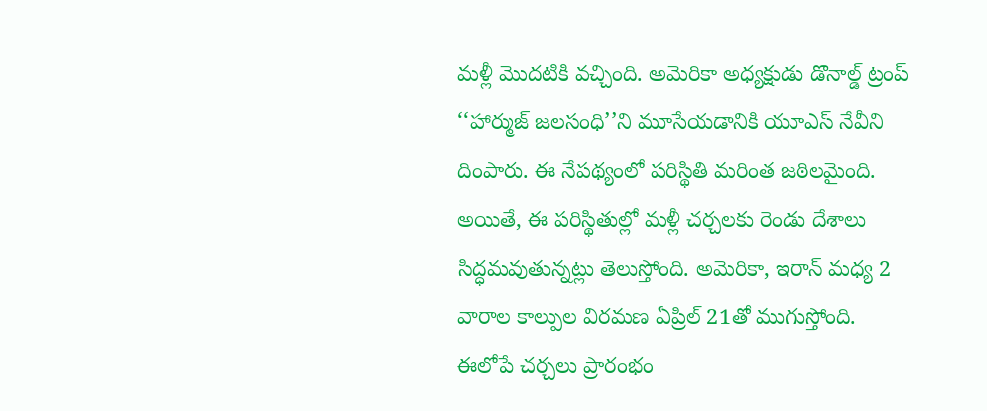మళ్లీ మొదటికి వచ్చింది. అమెరికా అధ్యక్షుడు డొనాల్డ్ ట్రంప్ ‘‘హార్ముజ్ జలసంధి’’ని మూసేయడానికి యూఎస్ నేవీని దింపారు. ఈ నేపథ్యంలో పరిస్థితి మరింత జఠిలమైంది. అయితే, ఈ పరిస్థితుల్లో మళ్లీ చర్చలకు రెండు దేశాలు సిద్ధమవుతున్నట్లు తెలుస్తోంది. అమెరికా, ఇరాన్ మధ్య 2 వారాల కాల్పుల విరమణ ఏప్రిల్ 21తో ముగుస్తోంది. ఈలోపే చర్చలు ప్రారంభం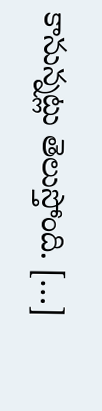కానున్నట్లు తెలుస్తోంది. […]